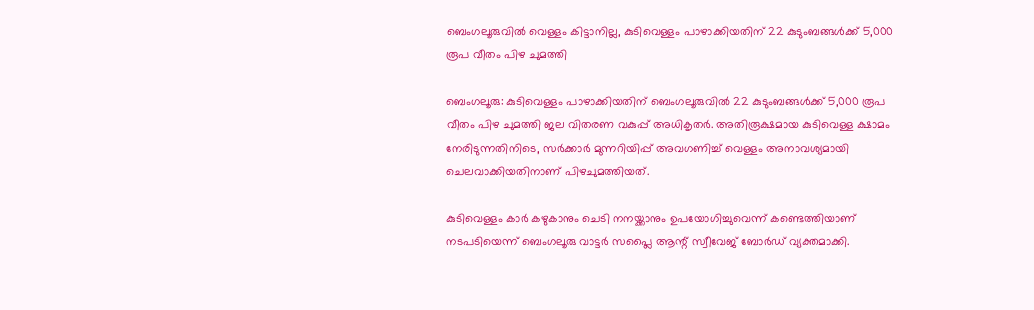ബെംഗലൂരുവില്‍ വെള്ളം കിട്ടാനില്ല, കുടിവെള്ളം പാഴാക്കിയതിന് 22 കുടുംബങ്ങള്‍ക്ക് 5,000 രൂപ വീതം പിഴ ചുമത്തി

ബെംഗലൂരു: കുടിവെള്ളം പാഴാക്കിയതിന് ബെംഗലൂരുവില്‍ 22 കുടുംബങ്ങള്‍ക്ക് 5,000 രൂപ വീതം പിഴ ചുമത്തി ജല വിതരണ വകുപ്പ് അധികൃതര്‍. അതിരൂക്ഷമായ കുടിവെള്ള ക്ഷാമം നേരിടുന്നതിനിടെ, സര്‍ക്കാര്‍ മുന്നറിയിപ്പ് അവഗണിച്ച് വെള്ളം അനാവശ്യമായി ചെലവാക്കിയതിനാണ് പിഴചുമത്തിയത്.

കുടിവെള്ളം കാര്‍ കഴുകാനും ചെടി നനയ്ക്കാനും ഉപയോഗിച്ചുവെന്ന് കണ്ടെത്തിയാണ് നടപടിയെന്ന് ബെംഗലൂരു വാട്ടര്‍ സപ്ലൈ ആന്റ് സ്വീവേജ് ബോര്‍ഡ് വ്യക്തമാക്കി.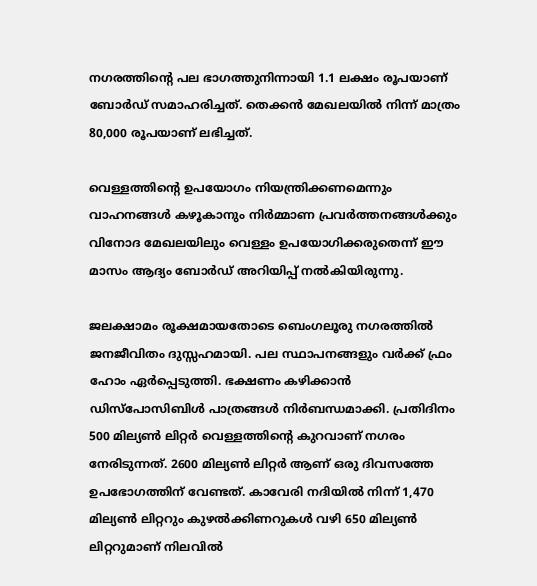നഗരത്തിന്റെ പല ഭാഗത്തുനിന്നായി 1.1 ലക്ഷം രൂപയാണ് ബോര്‍ഡ് സമാഹരിച്ചത്. തെക്കന്‍ മേഖലയില്‍ നിന്ന് മാത്രം 80,000 രൂപയാണ് ലഭിച്ചത്.

വെള്ളത്തിന്റെ ഉപയോഗം നിയന്ത്രിക്കണമെന്നും വാഹനങ്ങള്‍ കഴൂകാനും നിര്‍മ്മാണ പ്രവര്‍ത്തനങ്ങള്‍ക്കും വിനോദ മേഖലയിലും വെള്ളം ഉപയോഗിക്കരുതെന്ന് ഈ മാസം ആദ്യം ബോര്‍ഡ് അറിയിപ്പ് നല്‍കിയിരുന്നു.

ജലക്ഷാമം രൂക്ഷമായതോടെ ബെംഗലൂരു നഗരത്തില്‍ ജനജീവിതം ദുസ്സഹമായി. പല സ്ഥാപനങ്ങളും വര്‍ക്ക് ഫ്രം ഹോം ഏര്‍പ്പെടുത്തി. ഭക്ഷണം കഴിക്കാന്‍ ഡിസ്പോസിബിള്‍ പാത്രങ്ങള്‍ നിര്‍ബന്ധമാക്കി. പ്രതിദിനം 500 മില്യണ്‍ ലിറ്റര്‍ വെള്ളത്തിന്റെ കുറവാണ് നഗരം നേരിടുന്നത്. 2600 മില്യണ്‍ ലിറ്റര്‍ ആണ് ഒരു ദിവസത്തേ ഉപഭോഗത്തിന് വേണ്ടത്. കാവേരി നദിയില്‍ നിന്ന് 1,470 മില്യണ്‍ ലിറ്ററും കുഴല്‍ക്കിണറുകള്‍ വഴി 650 മില്യണ്‍ ലിറ്ററുമാണ് നിലവില്‍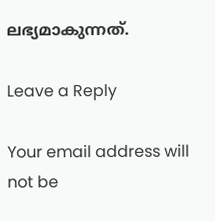ലഭ്യമാകുന്നത്.

Leave a Reply

Your email address will not be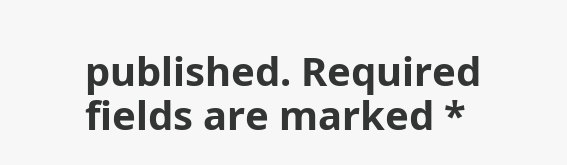published. Required fields are marked *